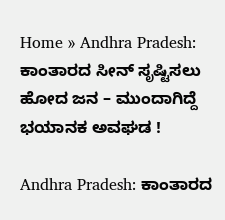Home » Andhra Pradesh: ಕಾಂತಾರದ ಸೀನ್ ಸೃಷ್ಟಿಸಲು ಹೋದ ಜನ – ಮುಂದಾಗಿದ್ದೆ ಭಯಾನಕ ಅವಘಡ !

Andhra Pradesh: ಕಾಂತಾರದ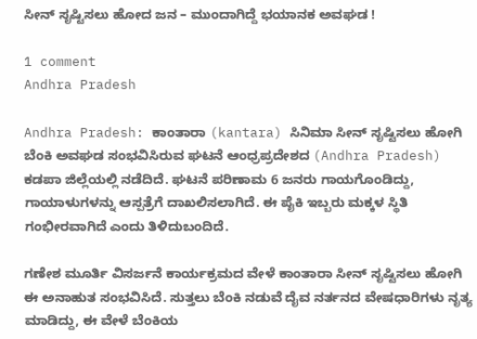ಸೀನ್ ಸೃಷ್ಟಿಸಲು ಹೋದ ಜನ – ಮುಂದಾಗಿದ್ದೆ ಭಯಾನಕ ಅವಘಡ !

1 comment
Andhra Pradesh

Andhra Pradesh: ಕಾಂತಾರಾ (kantara) ಸಿನಿಮಾ ಸೀನ್ ಸೃಷ್ಟಿಸಲು ಹೋಗಿ ಬೆಂಕಿ ಅವಘಡ ಸಂಭವಿಸಿರುವ ಘಟನೆ ಆಂಧ್ರಪ್ರದೇಶದ (Andhra Pradesh) ಕಡಪಾ ಜಿಲ್ಲೆಯಲ್ಲಿ ನಡೆದಿದೆ. ಘಟನೆ ಪರಿಣಾಮ 6 ಜನರು ಗಾಯಗೊಂಡಿದ್ದು, ಗಾಯಾಳುಗಳನ್ನು ಆಸ್ಪತ್ರೆಗೆ ದಾಖಲಿಸಲಾಗಿದೆ. ಈ ಪೈಕಿ ಇಬ್ಬರು ಮಕ್ಕಳ ಸ್ಥಿತಿ ಗಂಭೀರವಾಗಿದೆ ಎಂದು ತಿಳಿದುಬಂದಿದೆ.

ಗಣೇಶ ಮೂರ್ತಿ ವಿಸರ್ಜನೆ ಕಾರ್ಯಕ್ರಮದ ವೇಳೆ ಕಾಂತಾರಾ ಸೀನ್ ಸೃಷ್ಟಿಸಲು ಹೋಗಿ ಈ ಅನಾಹುತ ಸಂಭವಿಸಿದೆ. ಸುತ್ತಲು ಬೆಂಕಿ ನಡುವೆ ದೈವ ನರ್ತನದ ವೇಷಧಾರಿಗಳು ನೃತ್ಯ ಮಾಡಿದ್ದು, ಈ ವೇಳೆ ಬೆಂಕಿಯ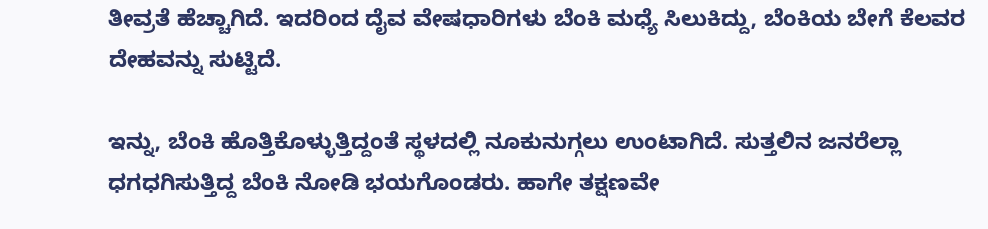ತೀವ್ರತೆ ಹೆಚ್ಚಾಗಿದೆ. ಇದರಿಂದ ದೈವ ವೇಷಧಾರಿಗಳು ಬೆಂಕಿ ಮಧ್ಯೆ ಸಿಲುಕಿದ್ದು, ಬೆಂಕಿಯ ಬೇಗೆ ಕೆಲವರ ದೇಹವನ್ನು ಸುಟ್ಟಿದೆ.

ಇನ್ನು, ಬೆಂಕಿ ಹೊತ್ತಿಕೊಳ್ಳುತ್ತಿದ್ದಂತೆ ಸ್ಥಳದಲ್ಲಿ ನೂಕುನುಗ್ಗಲು ಉಂಟಾಗಿದೆ. ಸುತ್ತಲಿನ ಜನರೆಲ್ಲಾ ಧಗಧಗಿಸುತ್ತಿದ್ದ ಬೆಂಕಿ ನೋಡಿ ಭಯಗೊಂಡರು. ಹಾಗೇ ತಕ್ಷಣವೇ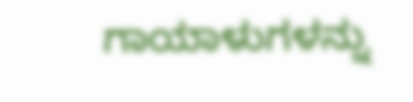ಗಾಯಾಳುಗಳನ್ನು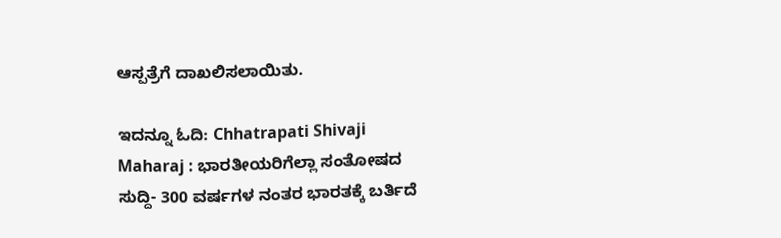ಆಸ್ಪತ್ರೆಗೆ ದಾಖಲಿಸಲಾಯಿತು.

ಇದನ್ನೂ ಓದಿ: Chhatrapati Shivaji Maharaj : ಭಾರತೀಯರಿಗೆಲ್ಲಾ ಸಂತೋಷದ ಸುದ್ದಿ- 300 ವರ್ಷಗಳ ನಂತರ ಭಾರತಕ್ಕೆ ಬರ್ತಿದೆ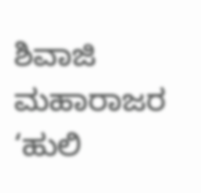ಶಿವಾಜಿ ಮಹಾರಾಜರ ‘ಹುಲಿ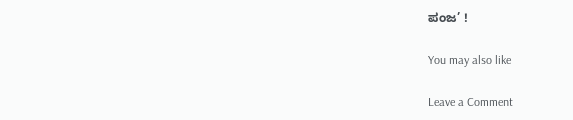ಪಂಜ’ !

You may also like

Leave a Comment